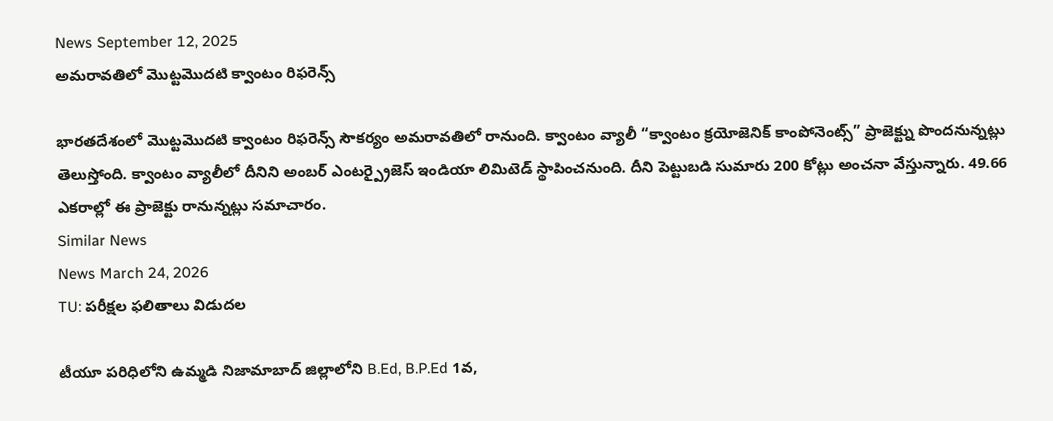News September 12, 2025
అమరావతిలో మొట్టమొదటి క్వాంటం రిఫరెన్స్

భారతదేశంలో మొట్టమొదటి క్వాంటం రిఫరెన్స్ సౌకర్యం అమరావతిలో రానుంది. క్వాంటం వ్యాలీ “క్వాంటం క్రయోజెనిక్ కాంపోనెంట్స్” ప్రాజెక్ట్ను పొందనున్నట్లు తెలుస్తోంది. క్వాంటం వ్యాలీలో దీనిని అంబర్ ఎంటర్ప్రైజెస్ ఇండియా లిమిటెడ్ స్థాపించనుంది. దీని పెట్టుబడి సుమారు 200 కోట్లు అంచనా వేస్తున్నారు. 49.66 ఎకరాల్లో ఈ ప్రాజెక్టు రానున్నట్లు సమాచారం.
Similar News
News March 24, 2026
TU: పరీక్షల ఫలితాలు విడుదల

టీయూ పరిధిలోని ఉమ్మడి నిజామాబాద్ జిల్లాలోని B.Ed, B.P.Ed 1వ,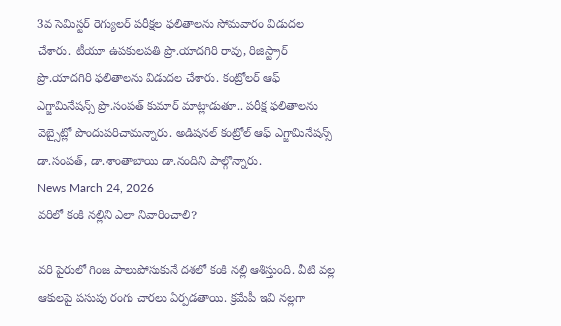3వ సెమిస్టర్ రెగ్యులర్ పరీక్షల ఫలితాలను సోమవారం విడుదల చేశారు. టీయూ ఉపకులపతి ప్రొ.యాదగిరి రావు, రిజిస్ట్రార్ ప్రొ.యాదగిరి ఫలితాలను విడుదల చేశారు. కంట్రోలర్ ఆఫ్ ఎగ్జామినేషన్స్ ప్రొ.సంపత్ కుమార్ మాట్లాడుతూ.. పరీక్ష ఫలితాలను వెబ్సైట్లో పొందుపరిచామన్నారు. అడిషనల్ కంట్రోల్ ఆఫ్ ఎగ్జామినేషన్స్ డా.సంపత్, డా.శాంతాబాయి డా.నందిని పాల్గొన్నారు.
News March 24, 2026
వరిలో కంకి నల్లిని ఎలా నివారించాలి?

వరి పైరులో గింజ పాలుపోసుకునే దశలో కంకి నల్లి ఆశిస్తుంది. వీటి వల్ల ఆకులపై పసుపు రంగు చారలు ఏర్పడతాయి. క్రమేపీ ఇవి నల్లగా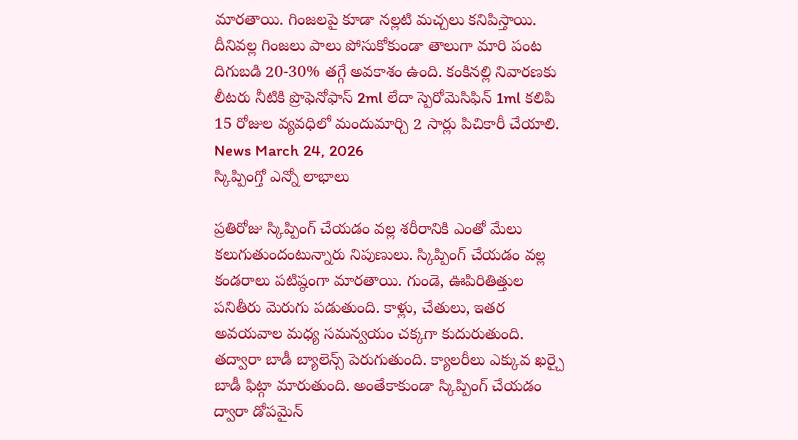మారతాయి. గింజలపై కూడా నల్లటి మచ్చలు కనిపిస్తాయి. దీనివల్ల గింజలు పాలు పోసుకోకుండా తాలుగా మారి పంట దిగుబడి 20-30% తగ్గే అవకాశం ఉంది. కంకినల్లి నివారణకు లీటరు నీటికి ప్రొఫెనోఫాస్ 2ml లేదా స్పెరోమెసిఫిన్ 1ml కలిపి 15 రోజుల వ్యవధిలో మందుమార్చి 2 సార్లు పిచికారీ చేయాలి.
News March 24, 2026
స్కిప్పింగ్తో ఎన్నో లాభాలు

ప్రతిరోజు స్కిప్పింగ్ చేయడం వల్ల శరీరానికి ఎంతో మేలు కలుగుతుందంటున్నారు నిపుణులు. స్కిప్పింగ్ చేయడం వల్ల కండరాలు పటిష్ఠంగా మారతాయి. గుండె, ఊపిరితిత్తుల పనితీరు మెరుగు పడుతుంది. కాళ్లు, చేతులు, ఇతర అవయవాల మధ్య సమన్వయం చక్కగా కుదురుతుంది. తద్వారా బాడీ బ్యాలెన్స్ పెరుగుతుంది. క్యాలరీలు ఎక్కువ ఖర్చై బాడీ ఫిట్గా మారుతుంది. అంతేకాకుండా స్కిప్పింగ్ చేయడం ద్వారా డోపమైన్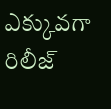ఎక్కువగా రిలీజ్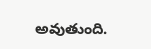అవుతుంది.